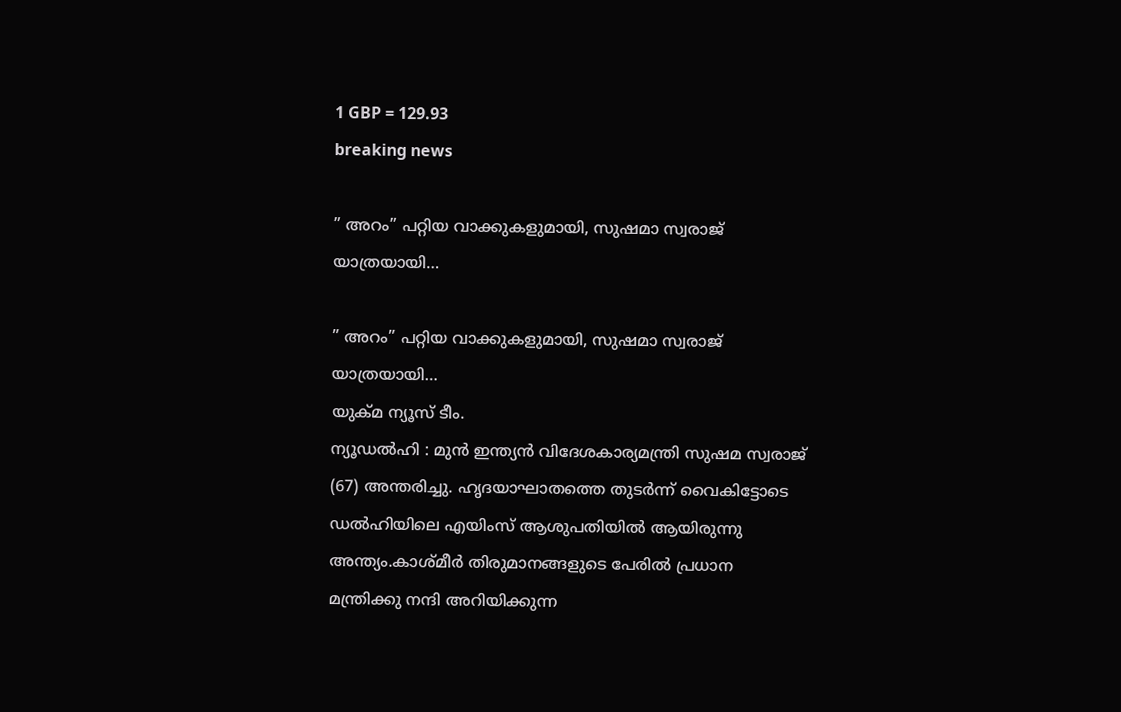1 GBP = 129.93
breaking news

” അറം” പറ്റിയ വാക്കുകളുമായി, സുഷമാ സ്വരാജ് യാത്രയായി…

” അറം” പറ്റിയ വാക്കുകളുമായി, സുഷമാ സ്വരാജ് യാത്രയായി…
യുക്മ ന്യൂസ് ടീം.
ന്യൂഡൽഹി : മുൻ ഇന്ത്യൻ വിദേശകാര്യമന്ത്രി സുഷമ സ്വരാജ് (67) അന്തരിച്ചു. ഹൃദയാഘാതത്തെ തുടർന്ന് വൈകിട്ടോടെ ഡൽഹിയിലെ എയിംസ് ആശുപതിയിൽ ആയിരുന്നു അന്ത്യം.കാശ്മീർ തിരുമാനങ്ങളുടെ പേരിൽ പ്രധാന മന്ത്രിക്കു നന്ദി അറിയിക്കുന്ന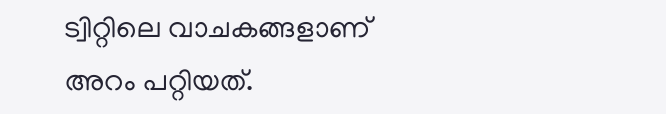ട്വിറ്റിലെ വാചകങ്ങളാണ് അറം പറ്റിയത്.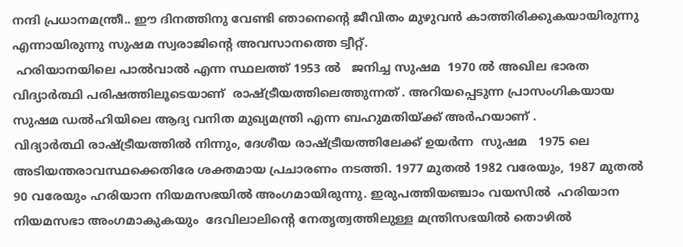നന്ദി പ്രധാനമന്ത്രീ.. ഈ ദിനത്തിനു വേണ്ടി ഞാനെന്റെ ജീവിതം മുഴുവൻ കാത്തിരിക്കുകയായിരുന്നു എന്നായിരുന്നു സുഷമ സ്വരാജിന്റെ അവസാനത്തെ ട്വീറ്റ്.
 ഹരിയാനയിലെ പാൽവാൽ എന്ന സ്ഥലത്ത് 1953 ൽ   ജനിച്ച സുഷമ  1970 ൽ അഖില ഭാരത വിദ്യാർത്ഥി പരിഷത്തിലൂടെയാണ്  രാഷ്ട്രീയത്തിലെത്തുന്നത് . അറിയപ്പെടുന്ന പ്രാസംഗികയായ സുഷമ ഡൽഹിയിലെ ആദ്യ വനിത മുഖ്യമന്ത്രി എന്ന ബഹുമതിയ്ക്ക് അർഹയാണ് .
വിദ്യാർത്ഥി രാഷ്ട്രീയത്തിൽ നിന്നും, ദേശീയ രാഷ്ട്രീയത്തിലേക്ക് ഉയർന്ന  സുഷമ   1975 ലെ അടിയന്തരാവസ്ഥക്കെതിരേ ശക്തമായ പ്രചാരണം നടത്തി. 1977 മുതൽ 1982 വരേയും, 1987 മുതൽ 90 വരേയും ഹരിയാന നിയമസഭയിൽ അംഗമായിരുന്നു. ഇരുപത്തിയഞ്ചാം വയസിൽ  ഹരിയാന നിയമസഭാ അംഗമാകുകയും  ദേവിലാലിന്റെ നേതൃത്വത്തിലുള്ള മന്ത്രിസഭയിൽ തൊഴിൽ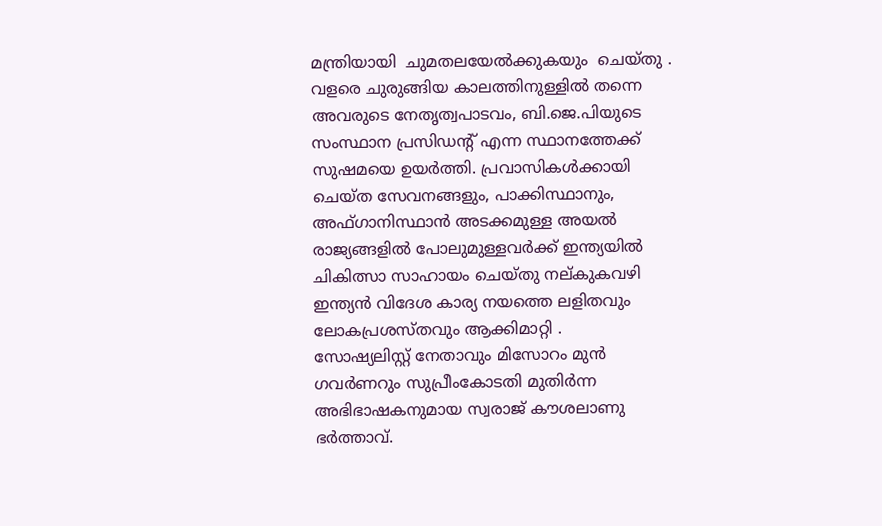മന്ത്രിയായി  ചുമതലയേൽക്കുകയും  ചെയ്തു .
വളരെ ചുരുങ്ങിയ കാലത്തിനുള്ളിൽ തന്നെ അവരുടെ നേതൃത്വപാടവം, ബി.ജെ.പിയുടെ സംസ്ഥാന പ്രസിഡന്റ് എന്ന സ്ഥാനത്തേക്ക് സുഷമയെ ഉയർത്തി. പ്രവാസികൾക്കായി ചെയ്‌ത സേവനങ്ങളും, പാക്കിസ്ഥാനും, അഫ്‌ഗാനിസ്ഥാൻ അടക്കമുള്ള അയൽ രാജ്യങ്ങളിൽ പോലുമുള്ളവർക്ക്‌ ഇന്ത്യയിൽ ചികിത്സാ സാഹായം ചെയ്തു നല്കുകവഴി ഇന്ത്യൻ വിദേശ കാര്യ നയത്തെ ലളിതവും  ലോകപ്രശസ്തവും ആക്കിമാറ്റി .
സോഷ്യലിസ്റ്റ് നേതാവും മിസോറം മുൻ ഗവർണറും സുപ്രീംകോടതി മുതിർന്ന അഭിഭാഷകനുമായ സ്വരാജ് കൗശലാണു ഭർത്താവ്.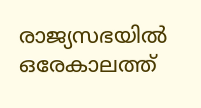രാജ്യസഭയിൽ ഒരേകാലത്ത്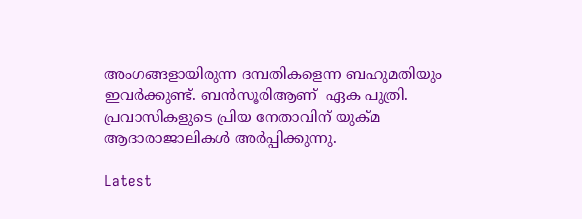അംഗങ്ങളായിരുന്ന ദമ്പതികളെന്ന ബഹുമതിയും ഇവർക്കുണ്ട്. ബൻസൂരിആണ്  ഏക പുത്രി. പ്രവാസികളുടെ പ്രിയ നേതാവിന് യുക്മ ആദാരാജാലികൾ അർപ്പിക്കുന്നു.

Latest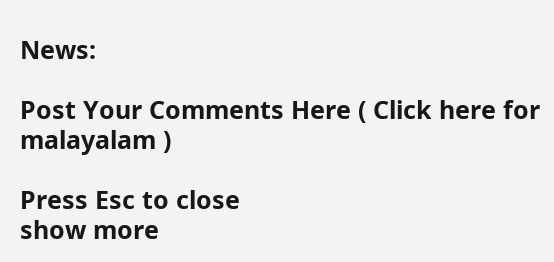News:

Post Your Comments Here ( Click here for malayalam )

Press Esc to close
show more